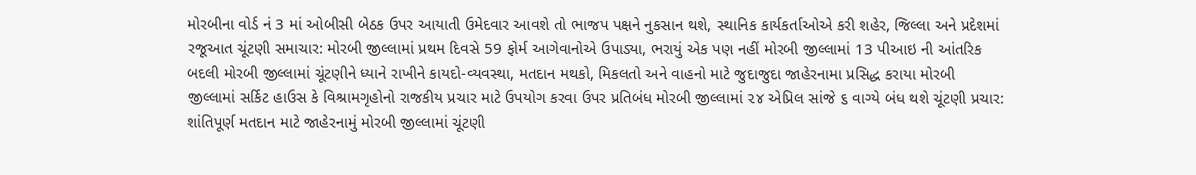મોરબીના વોર્ડ નં 3 માં ઓબીસી બેઠક ઉપર આયાતી ઉમેદવાર આવશે તો ભાજપ પક્ષને નુકસાન થશે, સ્થાનિક કાર્યકર્તાઓએ કરી શહેર, જિલ્લા અને પ્રદેશમાં રજૂઆત ચૂંટણી સમાચાર: મોરબી જીલ્લામાં પ્રથમ દિવસે 59 ફોર્મ આગેવાનોએ ઉપાડ્યા, ભરાયું એક પણ નહીં મોરબી જીલ્લામાં 13 પીઆઇ ની આંતરિક બદલી મોરબી જીલ્લામાં ચૂંટણીને ધ્યાને રાખીને કાયદો-વ્યવસ્થા, મતદાન મથકો, મિકલતો અને વાહનો માટે જુદાજુદા જાહેરનામા પ્રસિદ્ધ કરાયા મોરબી જીલ્લામાં સર્કિટ હાઉસ કે વિશ્રામગૃહોનો રાજકીય પ્રચાર માટે ઉપયોગ કરવા ઉપર પ્રતિબંધ મોરબી જીલ્લામાં ૨૪ એપ્રિલ સાંજે ૬ વાગ્યે બંધ થશે ચૂંટણી પ્રચાર:  શાંતિપૂર્ણ મતદાન માટે જાહેરનામું મોરબી જીલ્લામાં ચૂંટણી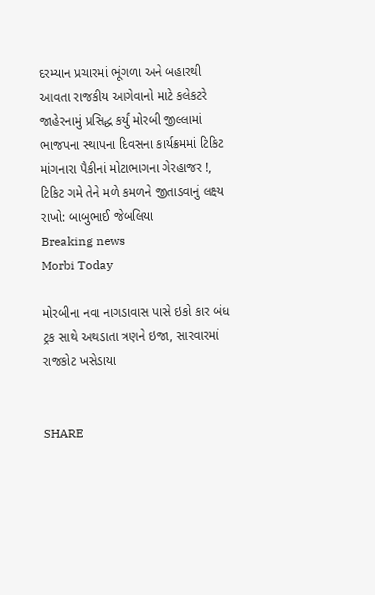દરમ્યાન પ્રચારમાં ભૂંગળા અને બહારથી આવતા રાજકીય આગેવાનો માટે કલેકટરે જાહેરનામું પ્રસિદ્ધ કર્યું મોરબી જીલ્લામાં ભાજપના સ્થાપના દિવસના કાર્યક્રમમાં ટિકિટ માંગનારા પૈકીનાં મોટાભાગના ગેરહાજર !, ટિકિટ ગમે તેને મળે કમળને જીતાડવાનું લક્ષ્ય રાખો: બાબુભાઈ જેબલિયા
Breaking news
Morbi Today

મોરબીના નવા નાગડાવાસ પાસે ઇકો કાર બંધ ટ્રક સાથે અથડાતા ત્રણને ઇજા, સારવારમાં રાજકોટ ખસેડાયા


SHARE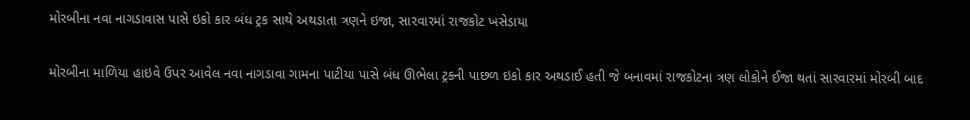મોરબીના નવા નાગડાવાસ પાસે ઇકો કાર બંધ ટ્રક સાથે અથડાતા ત્રણને ઇજા, સારવારમાં રાજકોટ ખસેડાયા

મોરબીના માળિયા હાઇવે ઉપર આવેલ નવા નાગડાવા ગામના પાટીયા પાસે બંધ ઊભેલા ટ્રકની પાછળ ઇકો કાર અથડાઈ હતી જે બનાવમાં રાજકોટના ત્રણ લોકોને ઈજા થતાં સારવારમાં મોરબી બાદ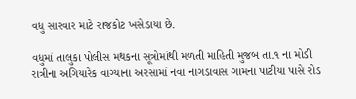વધુ સારવાર માટે રાજકોટ ખસેડાયા છે.

વધુમાં તાલુકા પોલીસ મથકના સૂત્રોમાંથી મળતી માહિતી મુજબ તા.૧ ના મોડી રાત્રીના અગિયારેક વાગ્યાના અરસામાં નવા નાગડાવાસ ગામના પાટીયા પાસે રોડ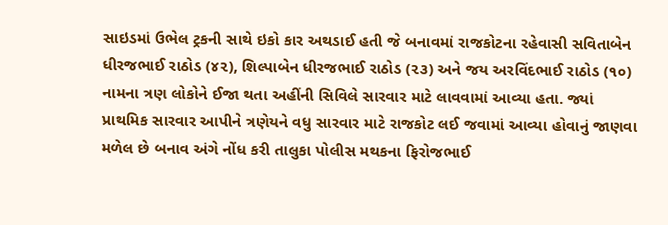સાઇડમાં ઉભેલ ટ્રકની સાથે ઇકો કાર અથડાઈ હતી જે બનાવમાં રાજકોટના રહેવાસી સવિતાબેન ધીરજભાઈ રાઠોડ (૪૨), શિલ્પાબેન ધીરજભાઈ રાઠોડ (૨૩) અને જય અરવિંદભાઈ રાઠોડ (૧૦) નામના ત્રણ લોકોને ઈજા થતા અહીંની સિવિલે સારવાર માટે લાવવામાં આવ્યા હતા. જ્યાં પ્રાથમિક સારવાર આપીને ત્રણેયને વધુ સારવાર માટે રાજકોટ લઈ જવામાં આવ્યા હોવાનું જાણવા મળેલ છે બનાવ અંગે નોંધ કરી તાલુકા પોલીસ મથકના ફિરોજભાઈ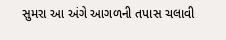સુમરા આ અંગે આગળની તપાસ ચલાવી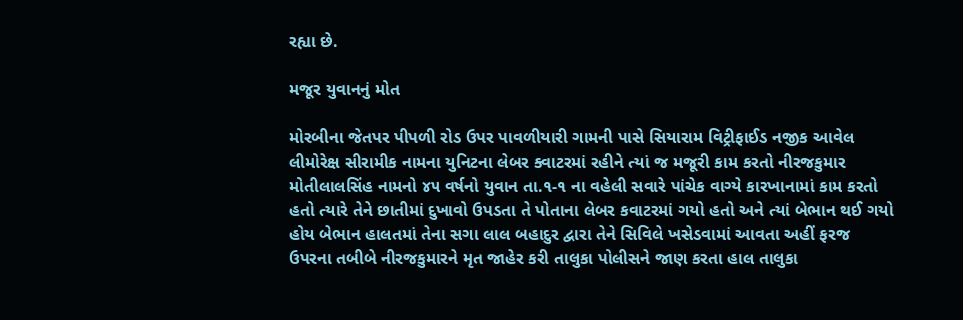રહ્યા છે.

મજૂર યુવાનનું મોત

મોરબીના જેતપર પીપળી રોડ ઉપર પાવળીયારી ગામની પાસે સિયારામ વિટ્રીફાઈડ નજીક આવેલ લીમોરેક્ષ સીરામીક નામના યુનિટના લેબર ક્વાટરમાં રહીને ત્યાં જ મજૂરી કામ કરતો નીરજકુમાર મોતીલાલસિંહ નામનો ૪૫ વર્ષનો યુવાન તા.૧-૧ ના વહેલી સવારે પાંચેક વાગ્યે કારખાનામાં કામ કરતો હતો ત્યારે તેને છાતીમાં દુખાવો ઉપડતા તે પોતાના લેબર કવાટરમાં ગયો હતો અને ત્યાં બેભાન થઈ ગયો હોય બેભાન હાલતમાં તેના સગા લાલ બહાદુર દ્વારા તેને સિવિલે ખસેડવામાં આવતા અહીં ફરજ ઉપરના તબીબે નીરજકુમારને મૃત જાહેર કરી તાલુકા પોલીસને જાણ કરતા હાલ તાલુકા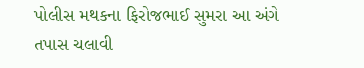પોલીસ મથકના ફિરોજભાઈ સુમરા આ અંગે તપાસ ચલાવી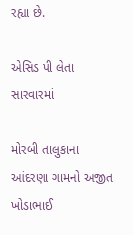રહ્યા છે.

એસિડ પી લેતા સારવારમાં

મોરબી તાલુકાના આંદરણા ગામનો અજીત ખોડાભાઈ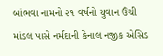બાંભવા નામનો ૨૧ વર્ષનો યુવાન ઉંચી માંડલ પાસે નર્મદાની કેનાલ નજીક એસિડ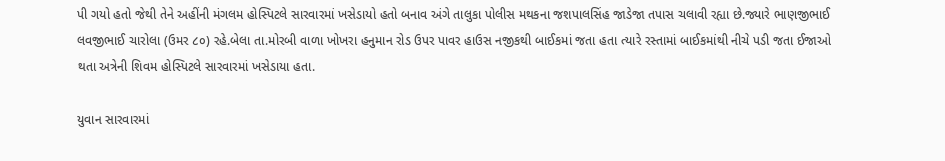પી ગયો હતો જેથી તેને અહીંની મંગલમ હોસ્પિટલે સારવારમાં ખસેડાયો હતો બનાવ અંગે તાલુકા પોલીસ મથકના જશપાલસિંહ જાડેજા તપાસ ચલાવી રહ્યા છે.જ્યારે ભાણજીભાઈ લવજીભાઈ ચારોલા (ઉમર ૮૦) રહે.બેલા તા.મોરબી વાળા ખોખરા હનુમાન રોડ ઉપર પાવર હાઉસ નજીકથી બાઈકમાં જતા હતા ત્યારે રસ્તામાં બાઈકમાંથી નીચે પડી જતા ઈજાઓ થતા અત્રેની શિવમ હોસ્પિટલે સારવારમાં ખસેડાયા હતા.

યુવાન સારવારમાં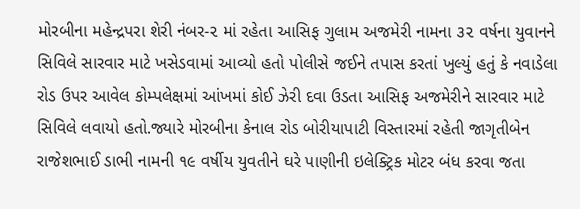મોરબીના મહેન્દ્રપરા શેરી નંબર-૨ માં રહેતા આસિફ ગુલામ અજમેરી નામના ૩૨ વર્ષના યુવાનને સિવિલે સારવાર માટે ખસેડવામાં આવ્યો હતો પોલીસે જઈને તપાસ કરતાં ખુલ્યું હતું કે નવાડેલા રોડ ઉપર આવેલ કોમ્પલેક્ષમાં આંખમાં કોઈ ઝેરી દવા ઉડતા આસિફ અજમેરીને સારવાર માટે સિવિલે લવાયો હતો.જ્યારે મોરબીના કેનાલ રોડ બોરીયાપાટી વિસ્તારમાં રહેતી જાગૃતીબેન રાજેશભાઈ ડાભી નામની ૧૯ વર્ષીય યુવતીને ઘરે પાણીની ઇલેક્ટ્રિક મોટર બંધ કરવા જતા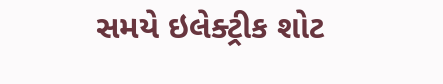સમયે ઇલેક્ટ્રીક શોટ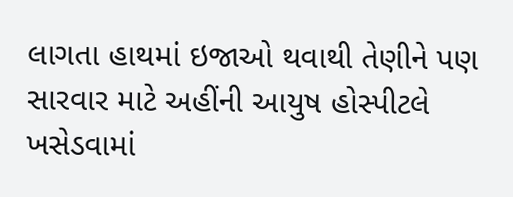લાગતા હાથમાં ઇજાઓ થવાથી તેણીને પણ સારવાર માટે અહીંની આયુષ હોસ્પીટલે ખસેડવામાં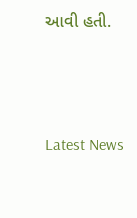આવી હતી.






Latest News